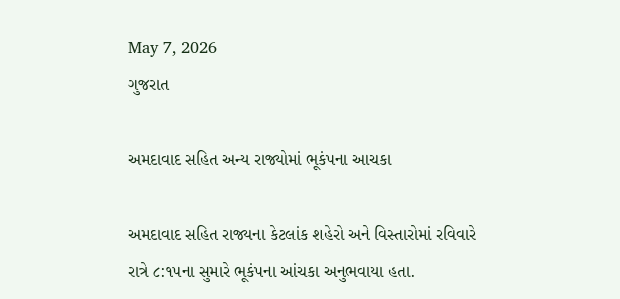May 7, 2026
ગુજરાત

અમદાવાદ સહિત અન્ય રાજ્યોમાં ભૂકંપના આચકા

અમદાવાદ સહિત રાજ્યના કેટલાંક શહેરો અને વિસ્તારોમાં રવિવારે રાત્રે ૮:૧૫ના સુમારે ભૂકંપના આંચકા અનુભવાયા હતા.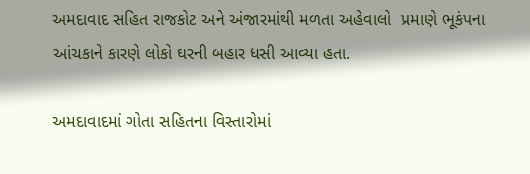અમદાવાદ સહિત રાજકોટ અને અંજારમાંથી મળતા અહેવાલો  પ્રમાણે ભૂકંપના આંચકાને કારણે લોકો ઘરની બહાર ધસી આવ્યા હતા.

અમદાવાદમાં ગોતા સહિતના વિસ્તારોમાં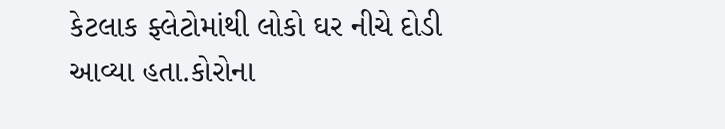કેટલાક ફ્લેટોમાંથી લોકો ઘર નીચે દોડી  આવ્યા હતા.કોરોના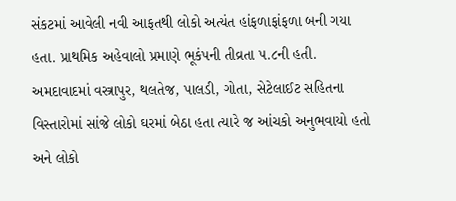સંકટમાં આવેલી નવી આફતથી લોકો અત્યંત હાંફળાફાંફળા બની ગયા હતા. પ્રાથમિક અહેવાલો પ્રમાણે ભૂકંપની તીવ્રતા ૫.૮ની હતી.  અમદાવાદમાં વસ્ત્રાપુર, થલતેજ, પાલડી, ગોતા, સેટેલાઈટ સહિતના વિસ્તારોમાં સાંજે લોકો ઘરમાં બેઠા હતા ત્યારે જ આંચકો અનુભવાયો હતો અને લોકો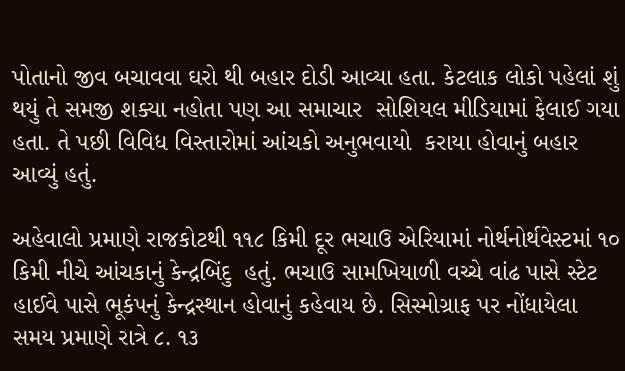પોતાનો જીવ બચાવવા ઘરો થી બહાર દોડી આવ્યા હતા. કેટલાક લોકો પહેલાં શું થયું તે સમજી શક્યા નહોતા પણ આ સમાચાર  સોશિયલ મીડિયામાં ફેલાઈ ગયા હતા. તે પછી વિવિધ વિસ્તારોમાં આંચકો અનુભવાયો  કરાયા હોવાનું બહાર આવ્યું હતું.

અહેવાલો પ્રમાણે રાજકોટથી ૧૧૮ કિમી દૂર ભચાઉ એરિયામાં નોર્થનોર્થવેસ્ટમાં ૧૦ કિમી નીચે આંચકાનું કેન્દ્રબિંદુ  હતું. ભચાઉ સામખિયાળી વચ્ચે વાંઢ પાસે સ્ટેટ હાઈવે પાસે ભૂકંપનું કેન્દ્રસ્થાન હોવાનું કહેવાય છે. સિસ્મોગ્રાફ પર નોંધાયેલા સમય પ્રમાણે રાત્રે ૮. ૧૩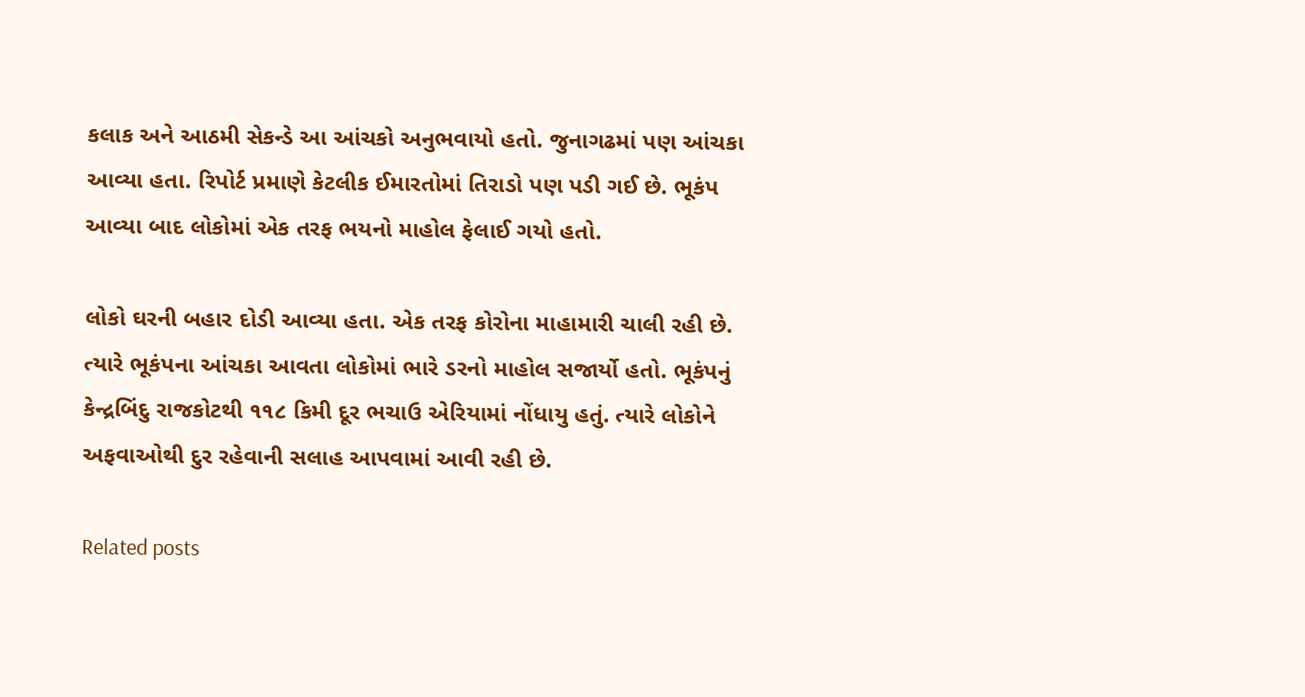કલાક અને આઠમી સેકન્ડે આ આંચકો અનુભવાયો હતો. જુનાગઢમાં પણ આંચકા આવ્યા હતા. રિપોર્ટ પ્રમાણે કેટલીક ઈમારતોમાં તિરાડો પણ પડી ગઈ છે. ભૂકંપ આવ્યા બાદ લોકોમાં એક તરફ ભયનો માહોલ ફેલાઈ ગયો હતો.

લોકો ઘરની બહાર દોડી આવ્યા હતા. એક તરફ કોરોના માહામારી ચાલી રહી છે. ત્યારે ભૂકંપના આંચકા આવતા લોકોમાં ભારે ડરનો માહોલ સજાર્યો હતો. ભૂકંપનું કેન્દ્રબિંદુ રાજકોટથી ૧૧૮ કિમી દૂર ભચાઉ એરિયામાં નોંધાયુ હતું. ત્યારે લોકોને અફવાઓથી દુર રહેવાની સલાહ આપવામાં આવી રહી છે.

Related posts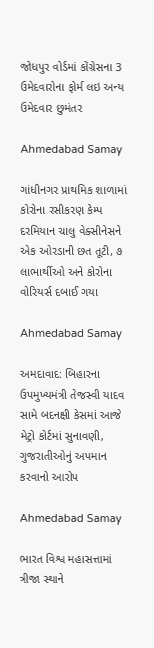જોધપુર વોર્ડમાં કોંગ્રેસના 3 ઉમેદવારોના ફોર્મ લઇ અન્ય ઉમેદવાર છુમંતર

Ahmedabad Samay

ગાંધીનગર પ્રાથમિક શાળામાં કોરોના રસીકરણ કેમ્પ દરમિયાન ચાલુ વેક્સીનેસને એક ઓરડાની છત તૂટી, ૭ લાભાર્થીઓ અને કોરોના વોરિયર્સ દબાઈ ગયા

Ahmedabad Samay

અમદાવાદ: બિહારના ઉપમુખ્યમંત્રી તેજસ્વી યાદવ સામે બદનક્ષી કેસમાં આજે મેટ્રો કોર્ટમાં સુનાવણી, ગુજરાતીઓનું અપમાન કરવાનો આરોપ

Ahmedabad Samay

ભારત વિશ્વ મહાસત્તામાં ત્રીજા સ્થાને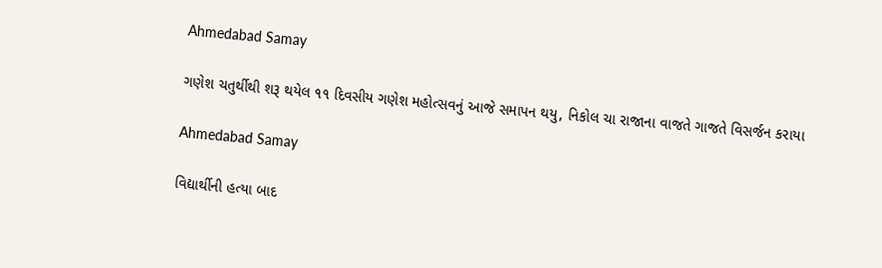Ahmedabad Samay

ગણેશ ચતુર્થીથી શરૂ થયેલ ૧૧ દિવસીય ગણેશ મહોત્‍સવનું આજે સમાપન થયુ, નિકોલ ચા રાજાના વાજતે ગાજતે વિસર્જન કરાયા

Ahmedabad Samay

વિદ્યાર્થીની હત્યા બાદ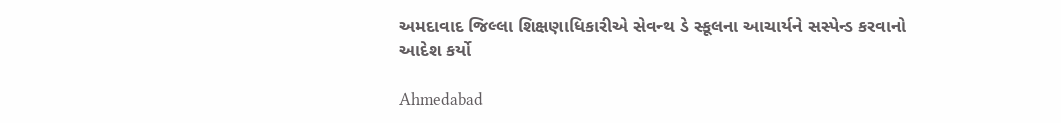અમદાવાદ જિલ્લા શિક્ષણાધિકારીએ સેવન્થ ડે સ્કૂલના આચાર્યને સસ્પેન્ડ કરવાનો આદેશ કર્યો

Ahmedabad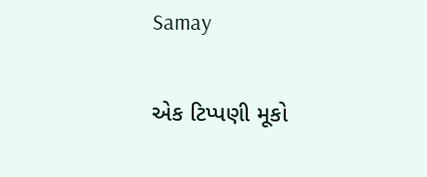Samay

એક ટિપ્પણી મૂકો